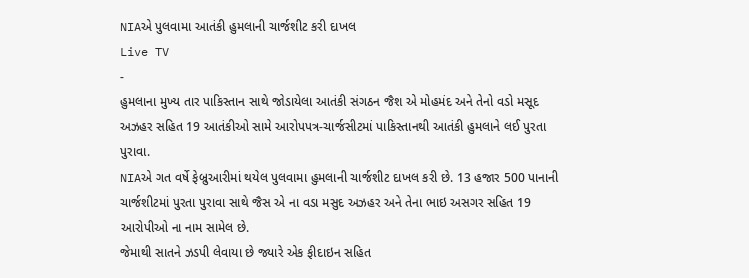NIAએ પુલવામા આતંકી હુમલાની ચાર્જશીટ કરી દાખલ
Live TV
-
હુમલાના મુખ્ય તાર પાકિસ્તાન સાથે જોડાયેલા આતંકી સંગઠન જૈશ એ મોહમંદ અને તેનો વડો મસૂદ અઝહર સહિત 19 આતંકીઓ સામે આરોપપત્ર-ચાર્જસીટમાં પાકિસ્તાનથી આતંકી હુમલાને લઈ પુરતા પુરાવા.
NIAએ ગત વર્ષે ફેબ્રુઆરીમાં થયેલ પુલવામા હુમલાની ચાર્જશીટ દાખલ કરી છે. 13 હજાર 500 પાનાની ચાર્જશીટમાં પુરતા પુરાવા સાથે જૈસ એ ના વડા મસુદ અઝહર અને તેના ભાઇ અસગર સહિત 19 આરોપીઓ ના નામ સામેલ છે.
જેમાથી સાતને ઝડપી લેવાયા છે જ્યારે એક ફીદાઇન સહિત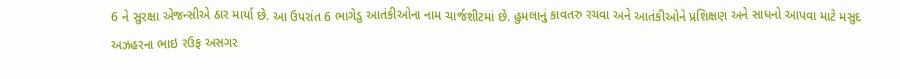6 ને સુરક્ષા એજન્સીએ ઠાર માર્યા છે. આ ઉપરાંત 6 ભાગેડુ આતંકીઓના નામ ચાર્જશીટમાં છે. હુમલાનું કાવતરુ રચવા અને આતંકીઓને પ્રશિક્ષણ અને સાધનો આપવા માટે મસુદ અઝહરના ભાઇ રઉફ અસગર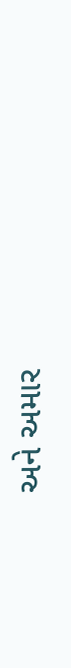અને અમાર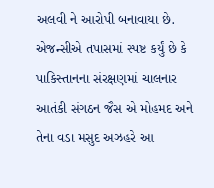અલવી ને આરોપી બનાવાયા છે.
એજન્સીએ તપાસમાં સ્પષ્ટ કર્યું છે કે પાકિસ્તાનના સંરક્ષણમાં ચાલનાર આતંકી સંગઠન જૈસ એ મોહમદ અને તેના વડા મસુદ અઝહરે આ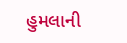હુમલાની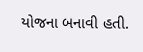યોજના બનાવી હતી.